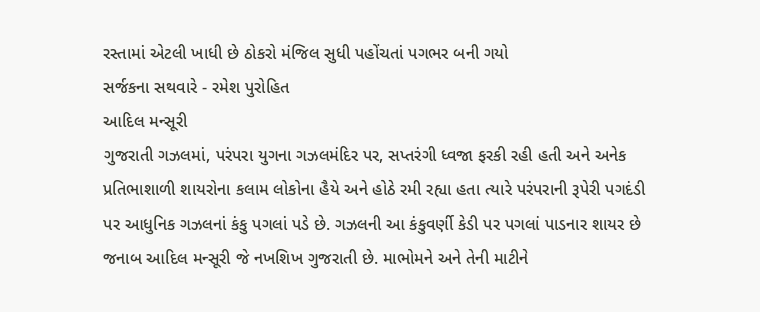રસ્તામાં એટલી ખાધી છે ઠોકરો મંજિલ સુધી પહોંચતાં પગભર બની ગયો
સર્જકના સથવારે - રમેશ પુરોહિત
આદિલ મન્સૂરી
ગુજરાતી ગઝલમાં, પરંપરા યુગના ગઝલમંદિર પર, સપ્તરંગી ધ્વજા ફરકી રહી હતી અને અનેક પ્રતિભાશાળી શાયરોના કલામ લોકોના હૈયે અને હોઠે રમી રહ્યા હતા ત્યારે પરંપરાની રૂપેરી પગદંડી પર આધુનિક ગઝલનાં કંકુ પગલાં પડે છે. ગઝલની આ કંકુવર્ણી કેડી પર પગલાં પાડનાર શાયર છે જનાબ આદિલ મન્સૂરી જે નખશિખ ગુજરાતી છે. માભોમને અને તેની માટીને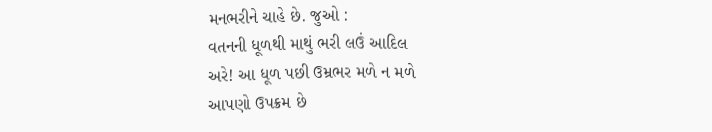મનભરીને ચાહે છે. જુઓ :
વતનની ધૂળથી માથું ભરી લઉં આદિલ
અરે! આ ધૂળ પછી ઉમ્રભર મળે ન મળે
આપણો ઉપક્રમ છે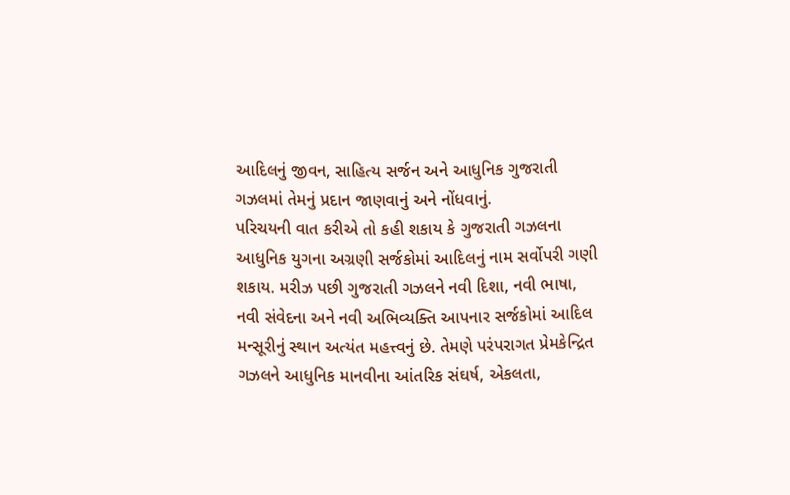આદિલનું જીવન, સાહિત્ય સર્જન અને આધુનિક ગુજરાતી ગઝલમાં તેમનું પ્રદાન જાણવાનું અને નોંધવાનું.
પરિચયની વાત કરીએ તો કહી શકાય કે ગુજરાતી ગઝલના આધુનિક યુગના અગ્રણી સર્જકોમાં આદિલનું નામ સર્વોપરી ગણી શકાય. મરીઝ પછી ગુજરાતી ગઝલને નવી દિશા, નવી ભાષા, નવી સંવેદના અને નવી અભિવ્યક્તિ આપનાર સર્જકોમાં આદિલ મન્સૂરીનું સ્થાન અત્યંત મહત્ત્વનું છે. તેમણે પરંપરાગત પ્રેમકેન્દ્રિત ગઝલને આધુનિક માનવીના આંતરિક સંઘર્ષ, એકલતા,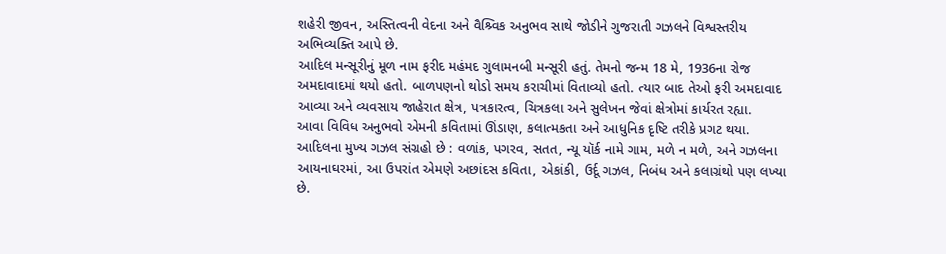શહેરી જીવન, અસ્તિત્વની વેદના અને વૈશ્ર્વિક અનુભવ સાથે જોડીને ગુજરાતી ગઝલને વિશ્વસ્તરીય અભિવ્યક્તિ આપે છે.
આદિલ મન્સૂરીનું મૂળ નામ ફરીદ મહંમદ ગુલામનબી મન્સૂરી હતું. તેમનો જન્મ 18 મે, 1936ના રોજ અમદાવાદમાં થયો હતો. બાળપણનો થોડો સમય કરાચીમાં વિતાવ્યો હતો. ત્યાર બાદ તેઓ ફરી અમદાવાદ આવ્યા અને વ્યવસાય જાહેરાત ક્ષેત્ર, પત્રકારત્વ, ચિત્રકલા અને સુલેખન જેવાં ક્ષેત્રોમાં કાર્યરત રહ્યા.
આવા વિવિધ અનુભવો એમની કવિતામાં ઊંડાણ, કલાત્મકતા અને આધુનિક દૃષ્ટિ તરીકે પ્રગટ થયા.
આદિલના મુખ્ય ગઝલ સંગ્રહો છે : વળાંક, પગરવ, સતત, ન્યૂ યૉર્ક નામે ગામ, મળે ન મળે, અને ગઝલના આયનાઘરમાં, આ ઉપરાંત એમણે અછાંદસ કવિતા, એકાંકી, ઉર્દૂ ગઝલ, નિબંધ અને કલાગ્રંથો પણ લખ્યા છે.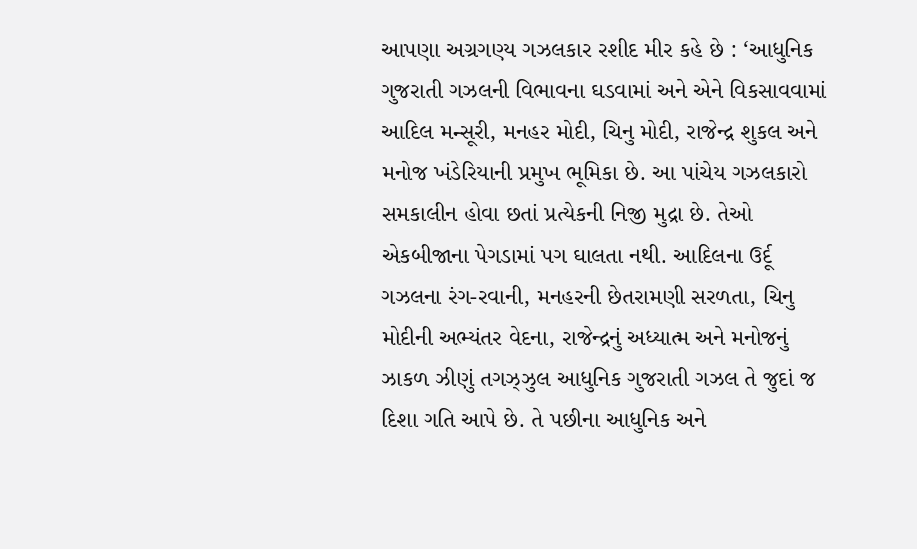આપણા અગ્રગણ્ય ગઝલકાર રશીદ મીર કહે છે : ‘આધુનિક ગુજરાતી ગઝલની વિભાવના ઘડવામાં અને એને વિકસાવવામાં આદિલ મન્સૂરી, મનહર મોદી, ચિનુ મોદી, રાજેન્દ્ર શુકલ અને મનોજ ખંડેરિયાની પ્રમુખ ભૂમિકા છે. આ પાંચેય ગઝલકારો સમકાલીન હોવા છતાં પ્રત્યેકની નિજી મુદ્રા છે. તેઓ એકબીજાના પેગડામાં પગ ઘાલતા નથી. આદિલના ઉર્દૂ ગઝલના રંગ-રવાની, મનહરની છેતરામણી સરળતા, ચિનુ મોદીની અભ્યંતર વેદના, રાજેન્દ્રનું અધ્યાત્મ અને મનોજનું ઝાકળ ઝીણું તગઝ્ઝુલ આધુનિક ગુજરાતી ગઝલ તે જુદાં જ દિશા ગતિ આપે છે. તે પછીના આધુનિક અને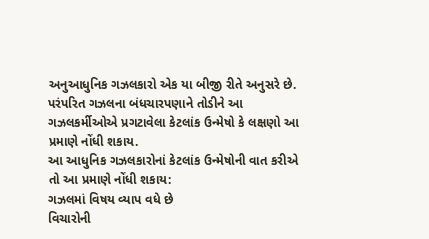અનુઆધુનિક ગઝલકારો એક યા બીજી રીતે અનુસરે છે. પરંપરિત ગઝલના બંધચારપણાને તોડીને આ ગઝલકર્મીઓએ પ્રગટાવેલા કેટલાંક ઉન્મેષો કે લક્ષણો આ પ્રમાણે નોંધી શકાય.
આ આધુનિક ગઝલકારોનાં કેટલાંક ઉન્મેષોની વાત કરીએ તો આ પ્રમાણે નોંધી શકાય:
ગઝલમાં વિષય વ્યાપ વધે છે
વિચારોની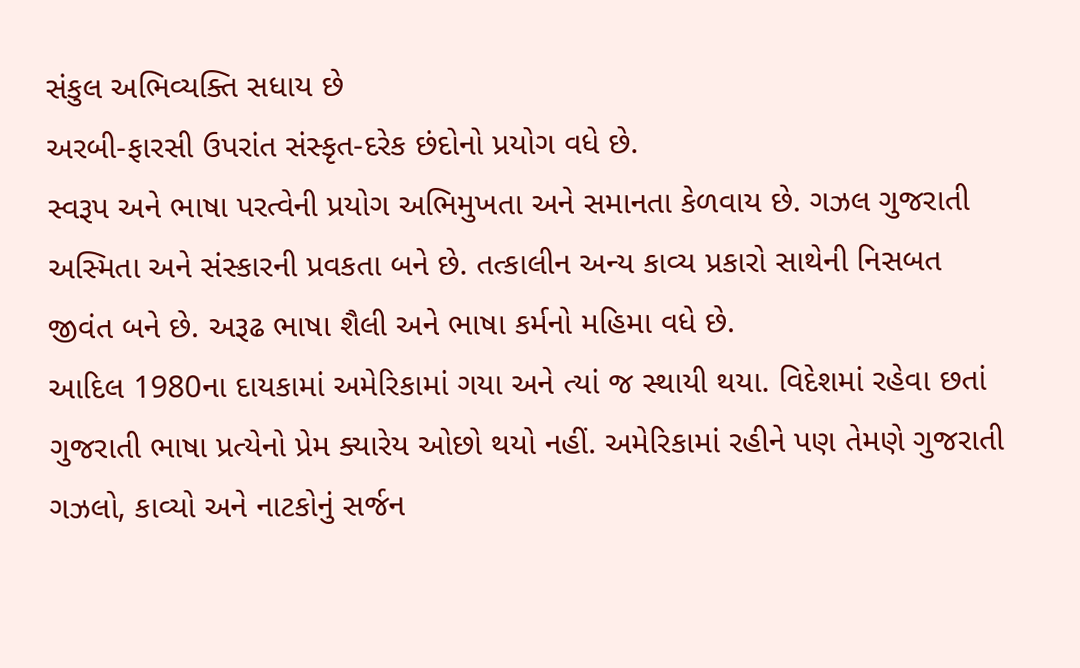સંકુલ અભિવ્યક્તિ સધાય છે
અરબી-ફારસી ઉપરાંત સંસ્કૃત-દરેક છંદોનો પ્રયોગ વધે છે.
સ્વરૂપ અને ભાષા પરત્વેની પ્રયોગ અભિમુખતા અને સમાનતા કેળવાય છે. ગઝલ ગુજરાતી અસ્મિતા અને સંસ્કારની પ્રવકતા બને છે. તત્કાલીન અન્ય કાવ્ય પ્રકારો સાથેની નિસબત જીવંત બને છે. અરૂઢ ભાષા શૈલી અને ભાષા કર્મનો મહિમા વધે છે.
આદિલ 1980ના દાયકામાં અમેરિકામાં ગયા અને ત્યાં જ સ્થાયી થયા. વિદેશમાં રહેવા છતાં ગુજરાતી ભાષા પ્રત્યેનો પ્રેમ ક્યારેય ઓછો થયો નહીં. અમેરિકામાં રહીને પણ તેમણે ગુજરાતી ગઝલો, કાવ્યો અને નાટકોનું સર્જન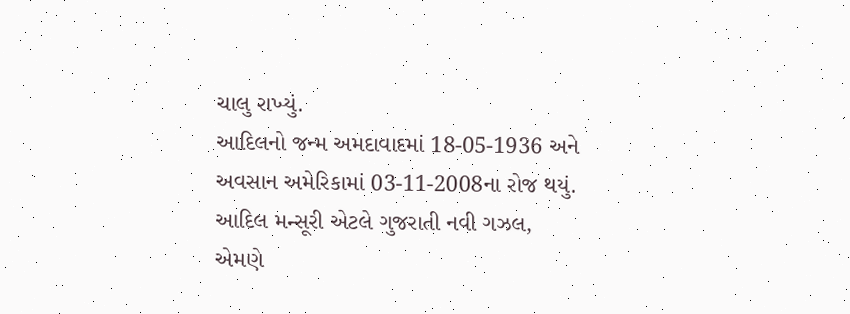ચાલુ રાખ્યું.
આદિલનો જન્મ અમદાવાદમાં 18-05-1936 અને અવસાન અમેરિકામાં 03-11-2008ના રોજ થયું.
આદિલ મન્સૂરી એટલે ગુજરાતી નવી ગઝલ, એમણે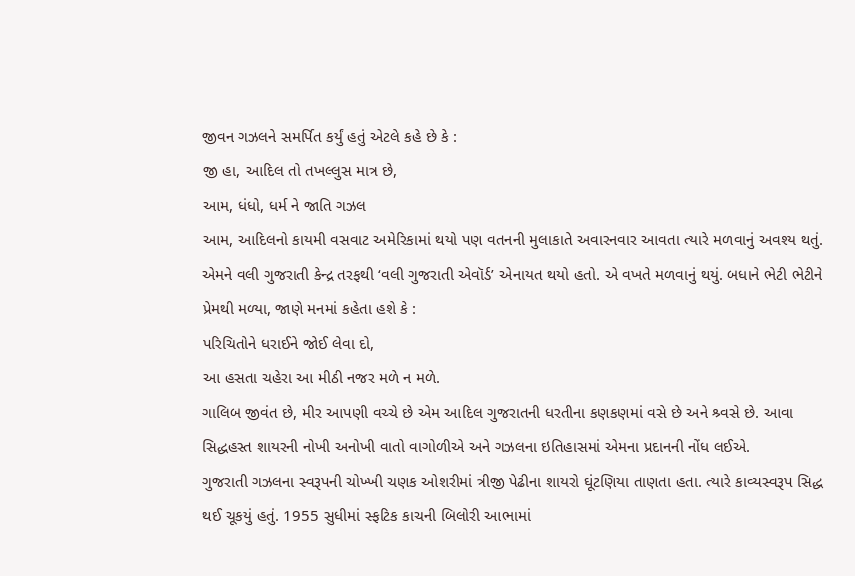જીવન ગઝલને સમર્પિત કર્યું હતું એટલે કહે છે કે :
જી હા, આદિલ તો તખલ્લુસ માત્ર છે,
આમ, ધંધો, ધર્મ ને જાતિ ગઝલ
આમ, આદિલનો કાયમી વસવાટ અમેરિકામાં થયો પણ વતનની મુલાકાતે અવારનવાર આવતા ત્યારે મળવાનું અવશ્ય થતું. એમને વલી ગુજરાતી કેન્દ્ર તરફથી ‘વલી ગુજરાતી એવૉર્ડ’ એનાયત થયો હતો. એ વખતે મળવાનું થયું. બધાને ભેટી ભેટીને પ્રેમથી મળ્યા, જાણે મનમાં કહેતા હશે કે :
પરિચિતોને ધરાઈને જોઈ લેવા દો,
આ હસતા ચહેરા આ મીઠી નજર મળે ન મળે.
ગાલિબ જીવંત છે, મીર આપણી વચ્ચે છે એમ આદિલ ગુજરાતની ધરતીના કણકણમાં વસે છે અને શ્ર્વસે છે. આવા સિદ્ધહસ્ત શાયરની નોખી અનોખી વાતો વાગોળીએ અને ગઝલના ઇતિહાસમાં એમના પ્રદાનની નોંધ લઈએ.
ગુજરાતી ગઝલના સ્વરૂપની ચોખ્ખી ચણક ઓશરીમાં ત્રીજી પેઢીના શાયરો ઘૂંટણિયા તાણતા હતા. ત્યારે કાવ્યસ્વરૂપ સિદ્ધ થઈ ચૂકયું હતું. 1955 સુધીમાં સ્ફટિક કાચની બિલોરી આભામાં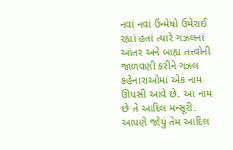નવાં નવાં ઉન્મેષો ઉમેરાઈ રહ્યાં હતાં ત્યારે ગઝલનાં આંતર અને બાહ્ય તત્ત્વોની જાળવણી કરીને ગઝલ કહેનારાઓમાં એક નામ ઊપસી આવે છે. આ નામ છે તે આદિલ મન્સૂરી.
આપણે જોયું તેમ આદિલ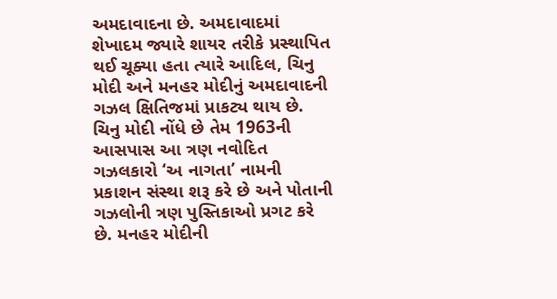અમદાવાદના છે. અમદાવાદમાં શેખાદમ જ્યારે શાયર તરીકે પ્રસ્થાપિત થઈ ચૂક્યા હતા ત્યારે આદિલ, ચિનુ મોદી અને મનહર મોદીનું અમદાવાદની ગઝલ ક્ષિતિજમાં પ્રાકટ્ય થાય છે. ચિનુ મોદી નોંધે છે તેમ 1963ની આસપાસ આ ત્રણ નવોદિત ગઝલકારો ‘અ નાગતા’ નામની પ્રકાશન સંસ્થા શરૂ કરે છે અને પોતાની ગઝલોની ત્રણ પુસ્તિકાઓ પ્રગટ કરે છે. મનહર મોદીની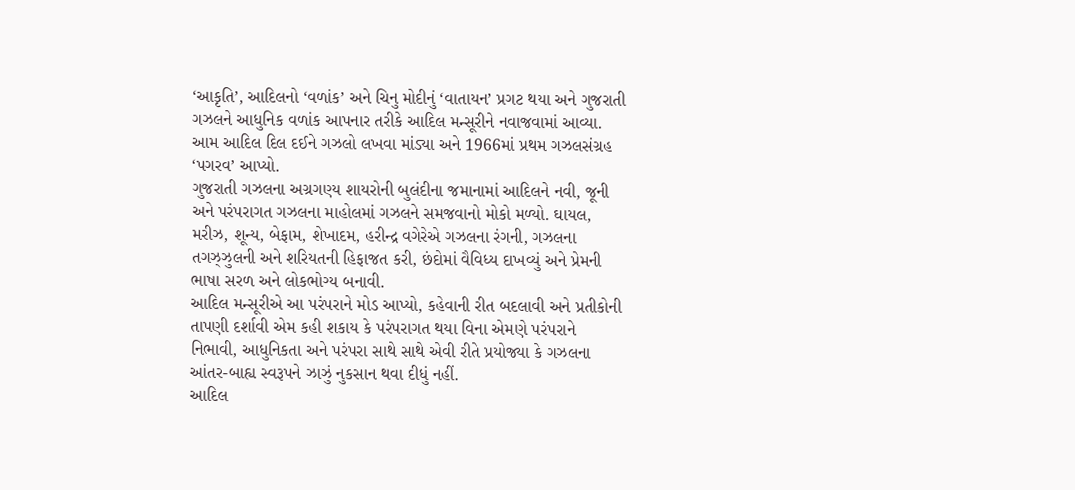‘આકૃતિ’, આદિલનો ‘વળાંક’ અને ચિનુ મોદીનું ‘વાતાયન’ પ્રગટ થયા અને ગુજરાતી ગઝલને આધુનિક વળાંક આપનાર તરીકે આદિલ મન્સૂરીને નવાજવામાં આવ્યા. આમ આદિલ દિલ દઈને ગઝલો લખવા માંડ્યા અને 1966માં પ્રથમ ગઝલસંગ્રહ ‘પગરવ’ આપ્યો.
ગુજરાતી ગઝલના અગ્રગણ્ય શાયરોની બુલંદીના જમાનામાં આદિલને નવી, જૂની અને પરંપરાગત ગઝલના માહોલમાં ગઝલને સમજવાનો મોકો મળ્યો. ઘાયલ, મરીઝ, શૂન્ય, બેફામ, શેખાદમ, હરીન્દ્ર વગેરેએ ગઝલના રંગની, ગઝલના તગઝ્ઝુલની અને શરિયતની હિફાજત કરી, છંદોમાં વૈવિધ્ય દાખવ્યું અને પ્રેમની ભાષા સરળ અને લોકભોગ્ય બનાવી.
આદિલ મન્સૂરીએ આ પરંપરાને મોડ આપ્યો, કહેવાની રીત બદલાવી અને પ્રતીકોની તાપણી દર્શાવી એમ કહી શકાય કે પરંપરાગત થયા વિના એમણે પરંપરાને નિભાવી, આધુનિકતા અને પરંપરા સાથે સાથે એવી રીતે પ્રયોજ્યા કે ગઝલના આંતર-બાહ્ય સ્વરૂપને ઝાઝું નુકસાન થવા દીધું નહીં.
આદિલ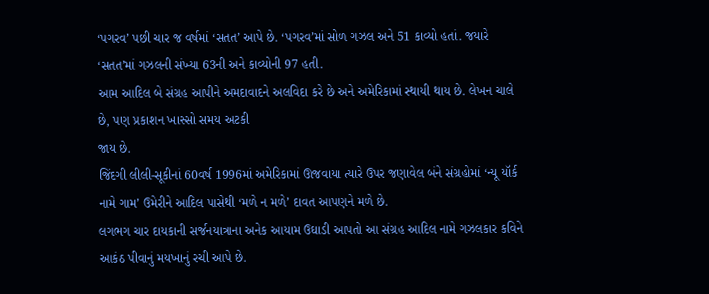‘પગરવ’ પછી ચાર જ વર્ષમાં ‘સતત’ આપે છે. ‘પગરવ’માં સોળ ગઝલ અને 51 કાવ્યો હતાં. જયારે ‘સતત’માં ગઝલની સંખ્યા 63ની અને કાવ્યોની 97 હતી.
આમ આદિલ બે સંગ્રહ આપીને અમદાવાદને અલવિદા કરે છે અને અમેરિકામાં સ્થાયી થાય છે. લેખન ચાલે છે, પણ પ્રકાશન ખાસ્સો સમય અટકી
જાય છે.
જિંદગી લીલી-સૂકીનાં 60વર્ષ 1996માં અમેરિકામાં ઊજવાયા ત્યારે ઉપર જણાવેલ બંને સંગ્રહોમાં ‘ન્યૂ યૉર્ક નામે ગામ’ ઉમેરીને આદિલ પાસેથી ‘મળે ન મળે’ દાવત આપણને મળે છે.
લગભગ ચાર દાયકાની સર્જનયાત્રાના અનેક આયામ ઉઘાડી આપતો આ સંગ્રહ આદિલ નામે ગઝલકાર કવિને આકંઠ પીવાનું મયખાનું રચી આપે છે.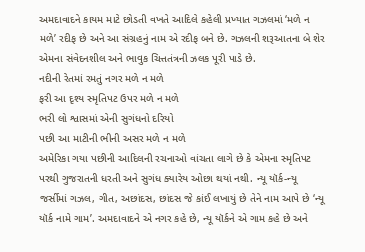અમદાવાદને કાયમ માટે છોડતી વખતે આદિલે કહેલી પ્રખ્યાત ગઝલમાં ‘મળે ન મળે’ રદીફ છે અને આ સંગ્રહનું નામ એ રદીફ બને છે. ગઝલની શરૂઆતના બે શેર એમના સંવેદનશીલ અને ભાવુક ચિત્તતંત્રની ઝલક પૂરી પાડે છે.
નદીની રેતમાં રમતું નગર મળે ન મળે
ફરી આ દૃશ્ય સ્મૃતિપટ ઉપર મળે ન મળે
ભરી લો શ્વાસમાં એની સુગંધનો દરિયો
પછી આ માટીની ભીની અસર મળે ન મળે
અમેરિકા ગયા પછીની આદિલની રચનાઓ વાંચતા લાગે છે કે એમના સ્મૃતિપટ પરથી ગુજરાતની ધરતી અને સુગંધ ક્યારેય ઓછા થયાં નથી. ન્યૂ યૉર્ક-ન્યૂ જર્સીમાં ગઝલ, ગીત, અછાંદસ, છાંદસ જે કાંઈ લખાયું છે તેને નામ આપે છે ‘ન્યૂ યૉર્ક નામે ગામ’. અમદાવાદને એ નગર કહે છે, ન્યૂ યૉર્કને એ ગામ કહે છે અને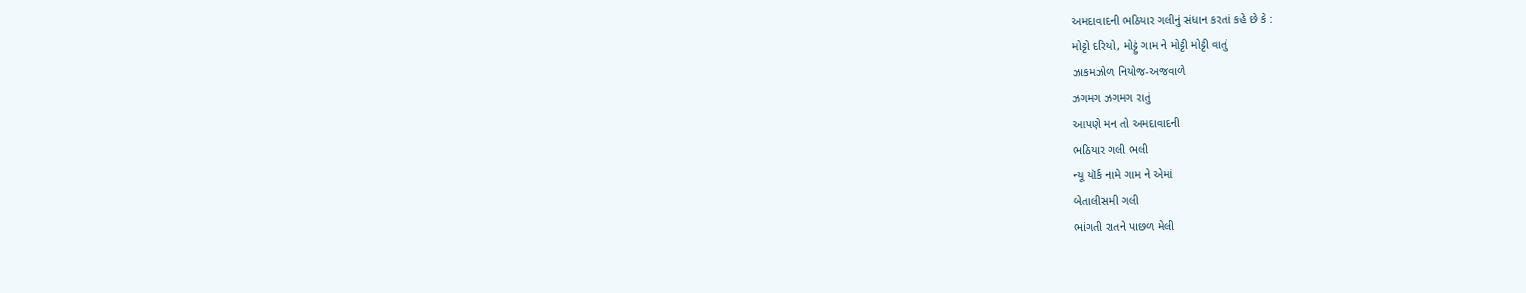અમદાવાદની ભઠિયાર ગલીનું સંધાન કરતાં કહે છે કે :
મોટ્ટો દરિયો, મોટ્ટું ગામ ને મોટ્ટી મોટ્ટી વાતું
ઝાકમઝોળ નિયોજ-અજવાળે
ઝગમગ ઝગમગ રાતું
આપણે મન તો અમદાવાદની
ભઠિયાર ગલી ભલી
ન્યૂ યૉર્ક નામે ગામ ને એમાં
બેતાલીસમી ગલી
ભાંગતી રાતને પાછળ મેલી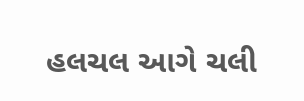હલચલ આગે ચલી